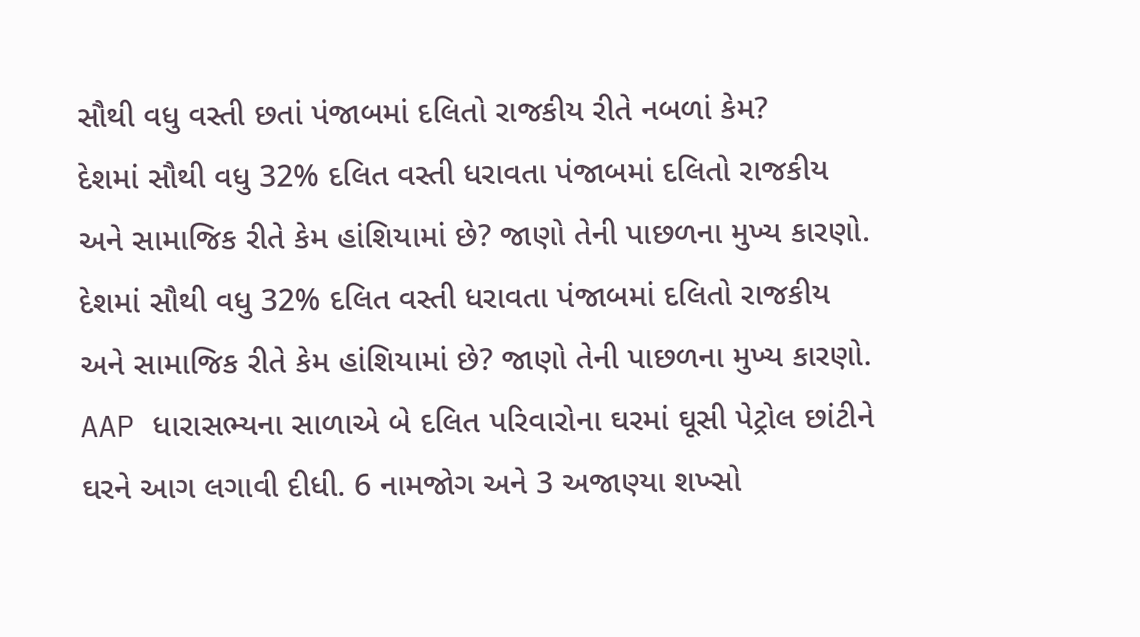સૌથી વધુ વસ્તી છતાં પંજાબમાં દલિતો રાજકીય રીતે નબળાં કેમ?
દેશમાં સૌથી વધુ 32% દલિત વસ્તી ધરાવતા પંજાબમાં દલિતો રાજકીય અને સામાજિક રીતે કેમ હાંશિયામાં છે? જાણો તેની પાછળના મુખ્ય કારણો.
દેશમાં સૌથી વધુ 32% દલિત વસ્તી ધરાવતા પંજાબમાં દલિતો રાજકીય અને સામાજિક રીતે કેમ હાંશિયામાં છે? જાણો તેની પાછળના મુખ્ય કારણો.
AAP ધારાસભ્યના સાળાએ બે દલિત પરિવારોના ઘરમાં ઘૂસી પેટ્રોલ છાંટીને ઘરને આગ લગાવી દીધી. 6 નામજોગ અને 3 અજાણ્યા શખ્સો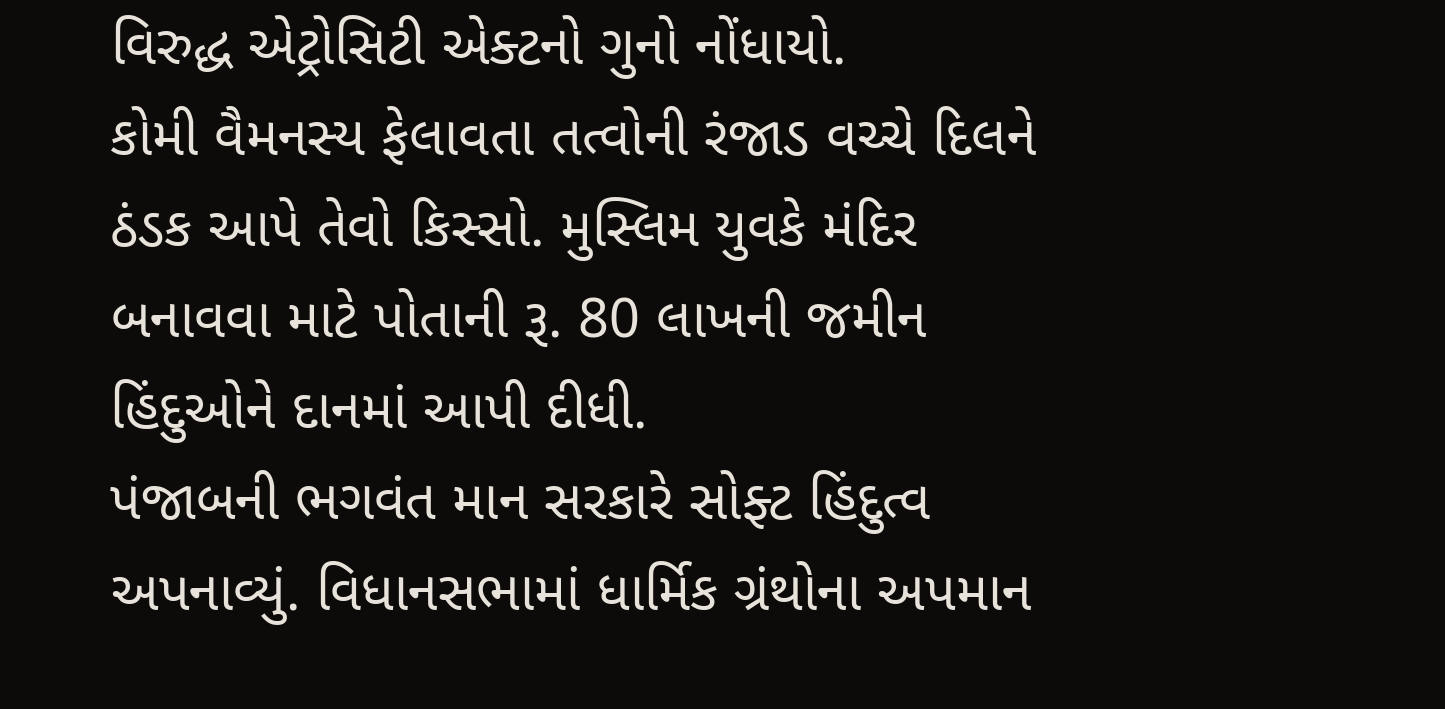વિરુદ્ધ એટ્રોસિટી એક્ટનો ગુનો નોંધાયો.
કોમી વૈમનસ્ય ફેલાવતા તત્વોની રંજાડ વચ્ચે દિલને ઠંડક આપે તેવો કિસ્સો. મુસ્લિમ યુવકે મંદિર બનાવવા માટે પોતાની રૂ. 80 લાખની જમીન હિંદુઓને દાનમાં આપી દીધી.
પંજાબની ભગવંત માન સરકારે સોફ્ટ હિંદુત્વ અપનાવ્યું. વિધાનસભામાં ધાર્મિક ગ્રંથોના અપમાન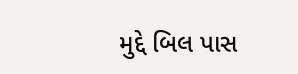મુદ્દે બિલ પાસ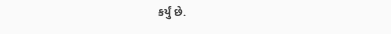કર્યું છે.